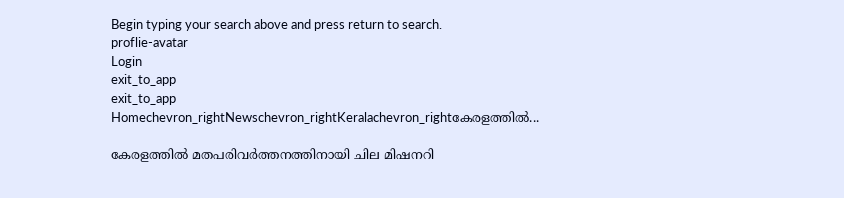Begin typing your search above and press return to search.
proflie-avatar
Login
exit_to_app
exit_to_app
Homechevron_rightNewschevron_rightKeralachevron_rightകേരളത്തിൽ...

കേരളത്തിൽ മതപരിവർത്തനത്തിനായി ചില മിഷനറി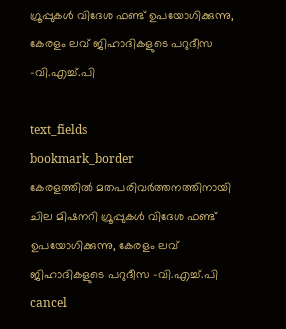ഗ്രൂപ്പുകൾ വിദേശ ഫണ്ട് ഉപയോഗിക്കുന്നു, കേരളം ലവ് ജിഹാദികളുടെ പറുദീസ -വി.എച്ച്.പി

text_fields
bookmark_border
കേരളത്തിൽ മതപരിവർത്തനത്തിനായി ചില മിഷനറി ഗ്രൂപ്പുകൾ വിദേശ ഫണ്ട് ഉപയോഗിക്കുന്നു, കേരളം ലവ് ജിഹാദികളുടെ പറുദീസ -വി.എച്ച്.പി
cancel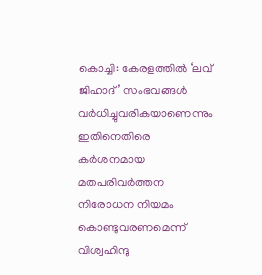കൊച്ചി: കേരളത്തിൽ ‘ലവ് ജിഹാദ്’ സംഭവങ്ങൾ വർധിച്ചുവരികയാണെന്നും ഇതിനെതിരെ കർശനമായ മതപരിവർത്തന നിരോധന നിയമം കൊണ്ടുവരണമെന്ന് വിശ്വഹിന്ദു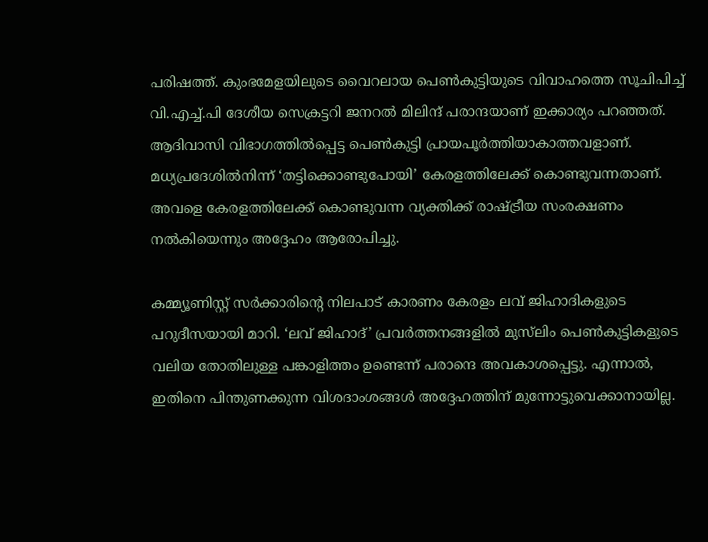പരിഷത്ത്. കുംഭമേളയിലുടെ വൈറലായ പെൺകുട്ടിയുടെ വിവാഹത്തെ സൂചിപിച്ച് വി.എച്ച്.പി ദേശീയ സെക്രട്ടറി ജനറൽ മിലിന്ദ് പരാന്ദയാണ് ഇക്കാര്യം പറഞ്ഞത്. ആദിവാസി വിഭാഗത്തിൽപ്പെട്ട പെൺകുട്ടി പ്രായപൂർത്തിയാകാത്തവളാണ്. മധ്യപ്രദേശിൽനിന്ന് ‘തട്ടിക്കൊണ്ടുപോയി’ കേരളത്തിലേക്ക് കൊണ്ടുവന്നതാണ്. അവളെ കേരളത്തിലേക്ക് കൊണ്ടുവന്ന വ്യക്തിക്ക് രാഷ്ട്രീയ സംരക്ഷണം നൽകിയെന്നും അദ്ദേഹം ആരോപിച്ചു.

കമ്മ്യൂണിസ്റ്റ് സർക്കാരിന്റെ നിലപാട് കാരണം കേരളം ലവ് ജിഹാദികളുടെ പറുദീസയായി മാറി. ‘ലവ് ജിഹാദ്’ പ്രവർത്തനങ്ങളിൽ മുസ്‍ലിം പെൺകുട്ടികളുടെ വലിയ തോതിലുള്ള പങ്കാളിത്തം ഉണ്ടെന്ന് പരാന്ദെ അവകാശപ്പെട്ടു. എന്നാൽ, ഇതിനെ പിന്തുണക്കുന്ന വിശദാംശങ്ങൾ അദ്ദേഹത്തിന് മുന്നോട്ടുവെക്കാനായില്ല.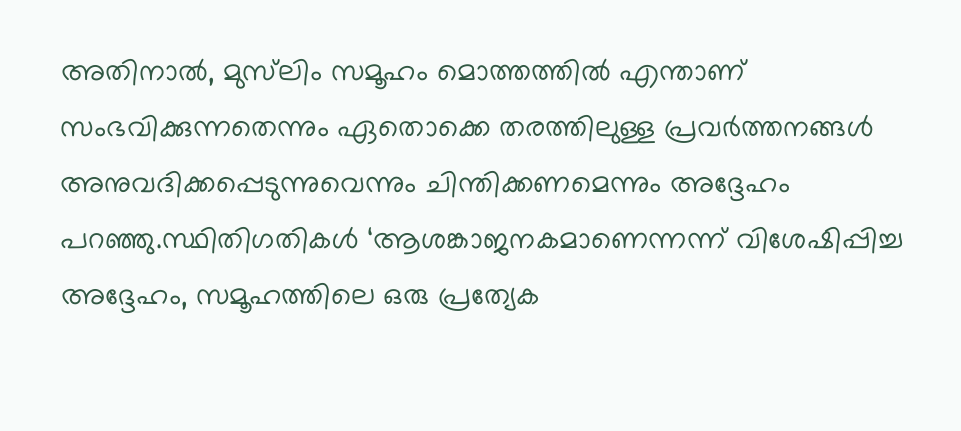അതിനാൽ, മുസ്‍ലിം സമൂഹം മൊത്തത്തിൽ എന്താണ് സംഭവിക്കുന്നതെന്നും ഏതൊക്കെ തരത്തിലുള്ള പ്രവർത്തനങ്ങൾ അനുവദിക്കപ്പെടുന്നുവെന്നും ചിന്തിക്കണമെന്നും അദ്ദേഹം പറഞ്ഞു.സ്ഥിതിഗതികൾ ‘ആശങ്കാജനകമാണെന്നന്ന് വിശേഷിപ്പിച്ച അദ്ദേഹം, സമൂഹത്തിലെ ഒരു പ്രത്യേക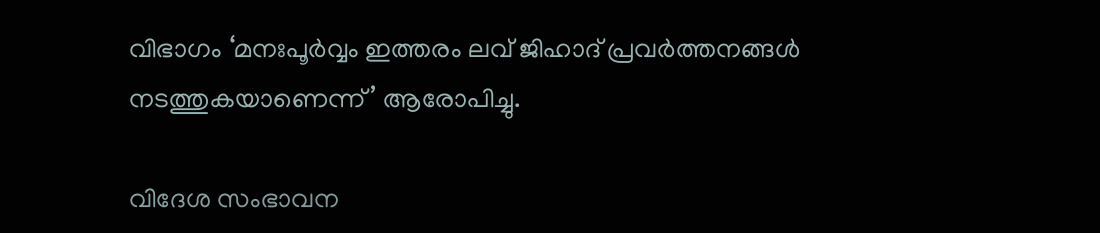വിഭാഗം ‘മനഃപൂർവ്വം ഇത്തരം ലവ് ജിഹാദ് പ്രവർത്തനങ്ങൾ നടത്തുകയാണെന്ന്’ ആരോപിച്ചു.

വിദേശ സംഭാവന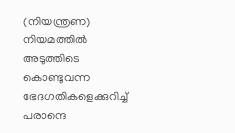(നിയന്ത്രണ) നിയമത്തിൽ അടുത്തിടെ കൊണ്ടുവന്ന ഭേദഗതികളെക്കുറിച്ച് പരാന്ദെ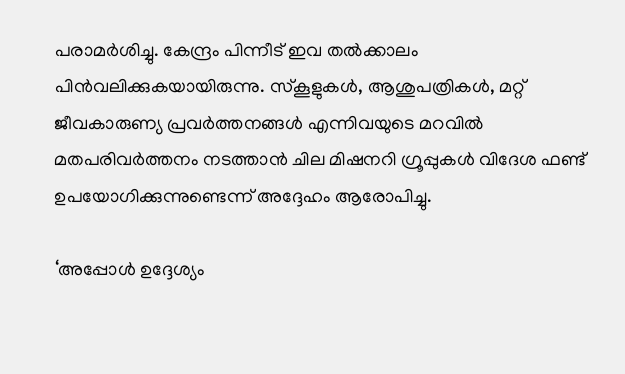പരാമർശിച്ചു. കേന്ദ്രം പിന്നീട് ഇവ തൽക്കാലം പിൻവലിക്കുകയായിരുന്നു. സ്കൂളുകൾ, ആശുപത്രികൾ, മറ്റ് ജീവകാരുണ്യ പ്രവർത്തനങ്ങൾ എന്നിവയുടെ മറവിൽ മതപരിവർത്തനം നടത്താൻ ചില മിഷനറി ഗ്രൂപ്പുകൾ വിദേശ ഫണ്ട് ഉപയോഗിക്കുന്നുണ്ടെന്ന് അദ്ദേഹം ആരോപിച്ചു.

‘അപ്പോൾ ഉദ്ദേശ്യം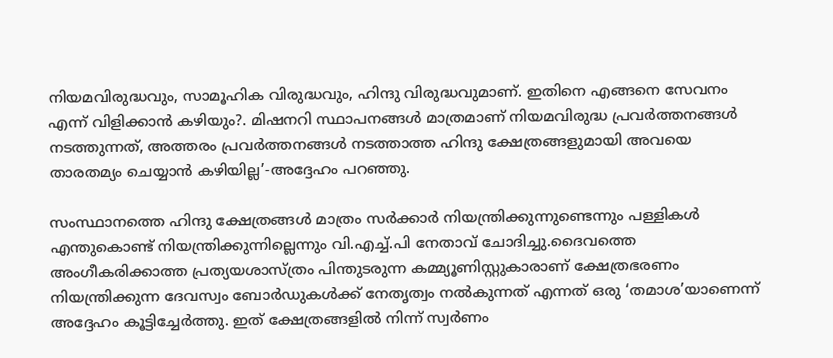നിയമവിരുദ്ധവും, സാമൂഹിക വിരുദ്ധവും, ഹിന്ദു വിരുദ്ധവുമാണ്. ഇതിനെ എങ്ങനെ സേവനം എന്ന് വിളിക്കാൻ കഴിയും?. മിഷനറി സ്ഥാപനങ്ങൾ മാത്രമാണ് നിയമവിരുദ്ധ പ്രവർത്തനങ്ങൾ നടത്തുന്നത്, അത്തരം പ്രവർത്തനങ്ങൾ നടത്താത്ത ഹിന്ദു ക്ഷേത്രങ്ങളുമായി അവയെ താരതമ്യം ചെയ്യാൻ കഴിയില്ല’-അദ്ദേഹം പറഞ്ഞു.

സംസ്ഥാനത്തെ ഹിന്ദു ക്ഷേത്രങ്ങൾ മാത്രം സർക്കാർ നിയന്ത്രിക്കുന്നുണ്ടെന്നും പള്ളികൾ എന്തുകൊണ്ട് നിയന്ത്രിക്കുന്നില്ലെന്നും വി.എച്ച്.പി നേതാവ് ചോദിച്ചു.ദൈവത്തെ അംഗീകരിക്കാത്ത പ്രത്യയശാസ്ത്രം പിന്തുടരുന്ന കമ്മ്യൂണിസ്റ്റുകാരാണ് ക്ഷേത്രഭരണം നിയന്ത്രിക്കുന്ന ദേവസ്വം ബോർഡുകൾക്ക് നേതൃത്വം നൽകുന്നത് എന്നത് ഒരു ‘തമാശ’യാണെന്ന് അദ്ദേഹം കൂട്ടിച്ചേർത്തു. ഇത് ക്ഷേത്രങ്ങളിൽ നിന്ന് സ്വർണം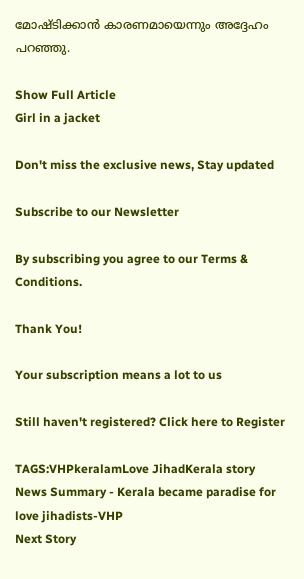മോഷ്ടിക്കാൻ കാരണമായെന്നും അദ്ദേഹം പറഞ്ഞു.

Show Full Article
Girl in a jacket

Don't miss the exclusive news, Stay updated

Subscribe to our Newsletter

By subscribing you agree to our Terms & Conditions.

Thank You!

Your subscription means a lot to us

Still haven't registered? Click here to Register

TAGS:VHPkeralamLove JihadKerala story
News Summary - Kerala became paradise for love jihadists-VHP
Next Story